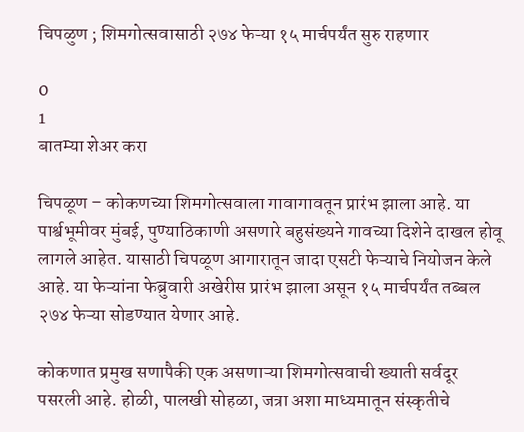चिपळुण ; शिमगोत्सवासाठी २७४ फेऱ्या १५ मार्चपर्यंत सुरु राहणार

0
1
बातम्या शेअर करा

चिपळूण – कोकणच्या शिमगोत्सवाला गावागावतून प्रारंभ झाला आहे. या पार्श्वभूमीवर मुंबई, पुण्याठिकाणी असणारे बहुसंख्यने गावच्या दिशेने दाखल होवू लागले आहेत. यासाठी चिपळूण आगारातून जादा एसटी फेऱ्याचे नियोजन केले आहे. या फेऱ्यांना फेब्रुवारी अखेरीस प्रारंभ झाला असून १५ मार्चपर्यंत तब्बल २७४ फेऱ्या सोडण्यात येणार आहे.

कोकणात प्रमुख सणापैकी एक असणाऱ्या शिमगोत्सवाची ख्याती सर्वदूर पसरली आहे. होळी, पालखी सोहळा, जत्रा अशा माध्यमातून संस्कृतीचे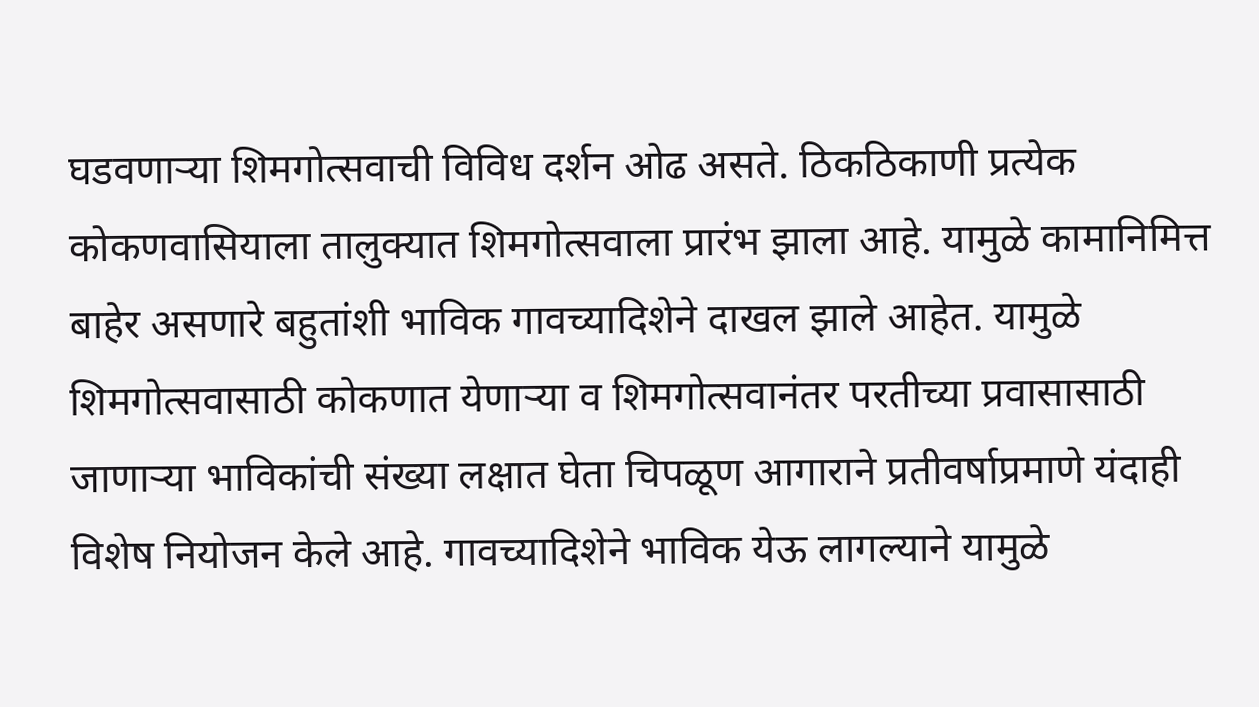घडवणाऱ्या शिमगोत्सवाची विविध दर्शन ओढ असते. ठिकठिकाणी प्रत्येक कोकणवासियाला तालुक्यात शिमगोत्सवाला प्रारंभ झाला आहे. यामुळे कामानिमित्त बाहेर असणारे बहुतांशी भाविक गावच्यादिशेने दाखल झाले आहेत. यामुळे शिमगोत्सवासाठी कोकणात येणाऱ्या व शिमगोत्सवानंतर परतीच्या प्रवासासाठी जाणाऱ्या भाविकांची संख्या लक्षात घेता चिपळूण आगाराने प्रतीवर्षाप्रमाणे यंदाही विशेष नियोजन केले आहे. गावच्यादिशेने भाविक येऊ लागल्याने यामुळे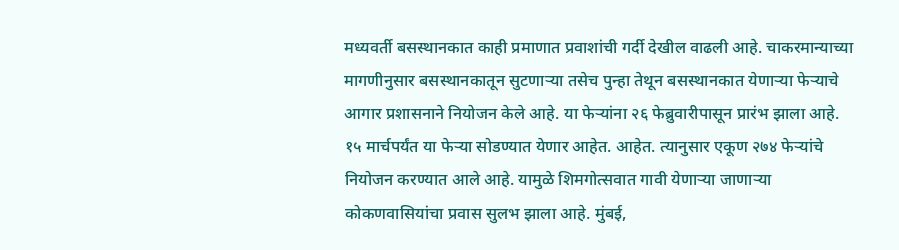मध्यवर्ती बसस्थानकात काही प्रमाणात प्रवाशांची गर्दी देखील वाढली आहे. चाकरमान्याच्या मागणीनुसार बसस्थानकातून सुटणाऱ्या तसेच पुन्हा तेथून बसस्थानकात येणाऱ्या फेऱ्याचे आगार प्रशासनाने नियोजन केले आहे. या फेऱ्यांना २६ फेब्रुवारीपासून प्रारंभ झाला आहे. १५ मार्चपर्यंत या फेऱ्या सोडण्यात येणार आहेत. आहेत. त्यानुसार एकूण २७४ फेऱ्यांचे नियोजन करण्यात आले आहे. यामुळे शिमगोत्सवात गावी येणाऱ्या जाणाऱ्या कोकणवासियांचा प्रवास सुलभ झाला आहे. मुंबई,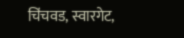चिंचवड, स्वारगेट,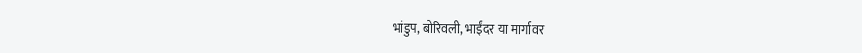भांडुप, बोरिवली, भाईंदर या मार्गावर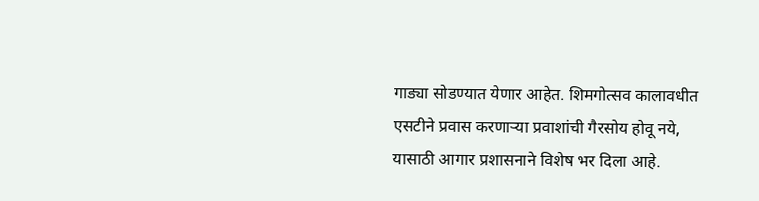गाड्या सोडण्यात येणार आहेत. शिमगोत्सव कालावधीत एसटीने प्रवास करणाऱ्या प्रवाशांची गैरसोय होवू नये, यासाठी आगार प्रशासनाने विशेष भर दिला आहे.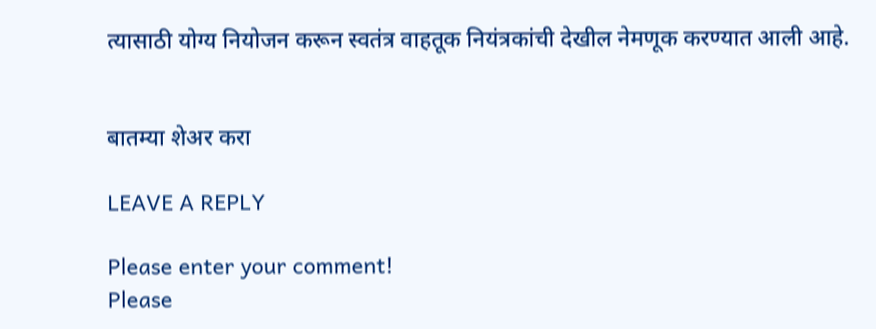त्यासाठी योग्य नियोजन करून स्वतंत्र वाहतूक नियंत्रकांची देखील नेमणूक करण्यात आली आहे.


बातम्या शेअर करा

LEAVE A REPLY

Please enter your comment!
Please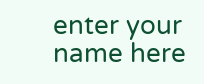enter your name here